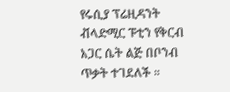የሩሲያ ፕሬዚዳንት ቭላድሚር ፑቲን የቅርብ አጋር ሴት ልጅ በቦንብ ጥቃት ተገደለች ።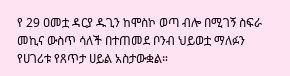የ 29 ዐመቷ ዳርያ ዱጊን ከሞስኮ ወጣ ብሎ በሚገኝ ስፍራ መኪና ውስጥ ሳለች በተጠመደ ቦንብ ህይወቷ ማለፉን የሀገሪቱ የጸጥታ ሀይል አስታውቋል።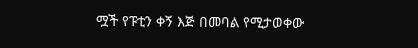ሟች የፑቲን ቀኝ እጅ በመባል የሚታወቀው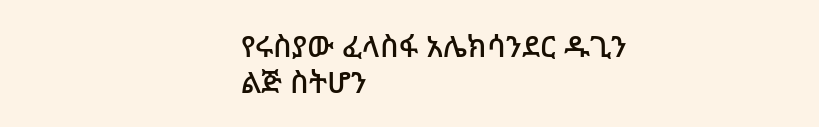የሩስያው ፈላስፋ አሌክሳንደር ዱጊን ልጅ ስትሆን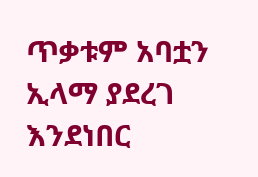ጥቃቱም አባቷን ኢላማ ያደረገ እንደነበር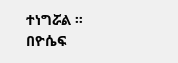ተነግሯል ።
በዮሴፍ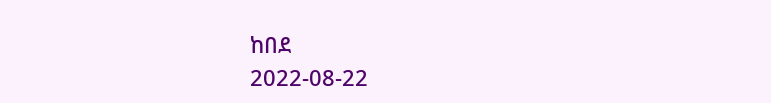ከበደ
2022-08-22